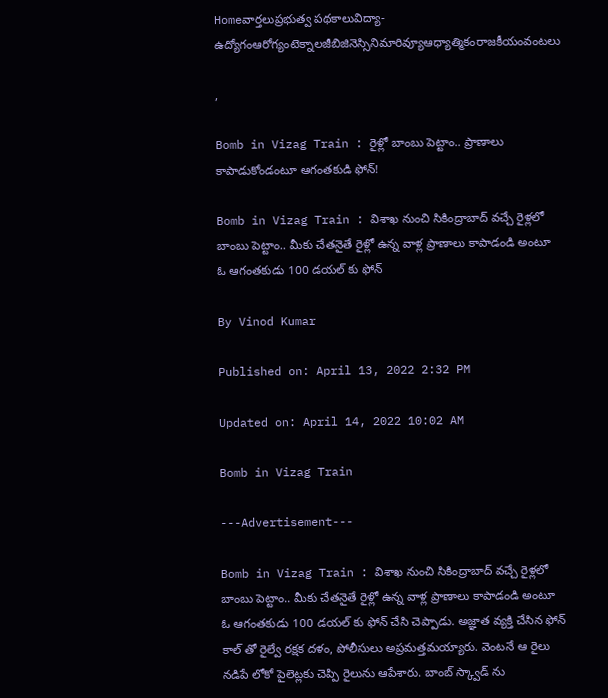Homeవార్తలుప్రభుత్వ పథకాలువిద్యా-ఉద్యోగంఆరోగ్యంటెక్నాలజీబిజినెస్సినిమారివ్యూఆధ్యాత్మికంరాజకీయంవంటలు

,

Bomb in Vizag Train : రైళ్లో బాంబు పెట్టాం.. ప్రాణాలు కాపాడుకోండంటూ ఆగంతకుడి ఫోన్!

Bomb in Vizag Train : విశాఖ నుంచి సికింద్రాబాద్‌ వచ్చే రైళ్లలో బాంబు పెట్టాం.. మీకు చేతనైతే రైళ్లో ఉన్న వాళ్ల ప్రాణాలు కాపాడండి అంటూ ఓ ఆగంతకుడు 100 డయల్ కు ఫోన్

By Vinod Kumar

Published on: April 13, 2022 2:32 PM

Updated on: April 14, 2022 10:02 AM

Bomb in Vizag Train

---Advertisement---

Bomb in Vizag Train : విశాఖ నుంచి సికింద్రాబాద్‌ వచ్చే రైళ్లలో బాంబు పెట్టాం.. మీకు చేతనైతే రైళ్లో ఉన్న వాళ్ల ప్రాణాలు కాపాడండి అంటూ ఓ ఆగంతకుడు 100 డయల్ కు ఫోన్ చేసి చెప్పాడు. అజ్ఞాత వ్యక్తి చేసిన ఫోన్ కాల్ తో రైల్వే రక్షక దళం, పోలీసులు అప్రమత్తమయ్యారు. వెంటనే ఆ రైలు నడిపే లోకో పైలెట్లకు చెప్పి రైలును ఆపేశారు. బాంబ్ స్క్వాడ్ ను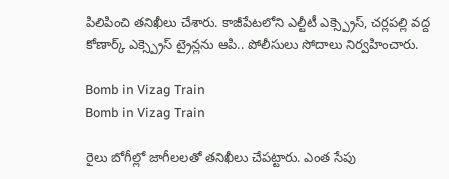పిలిపించి తనిఖీలు చేశారు. కాజీపేటలోని ఎల్టీటీ ఎక్స్ప్రెస్, చర్లపల్లి వద్ద కోణార్క్ ఎక్స్ప్రెస్ ట్రైన్లను ఆపి.. పోలీసులు సోదాలు నిర్వహించారు.

Bomb in Vizag Train
Bomb in Vizag Train

రైలు బోగీల్లో జాగీలలతో తనిఖీలు చేపట్టారు. ఎంత సేపు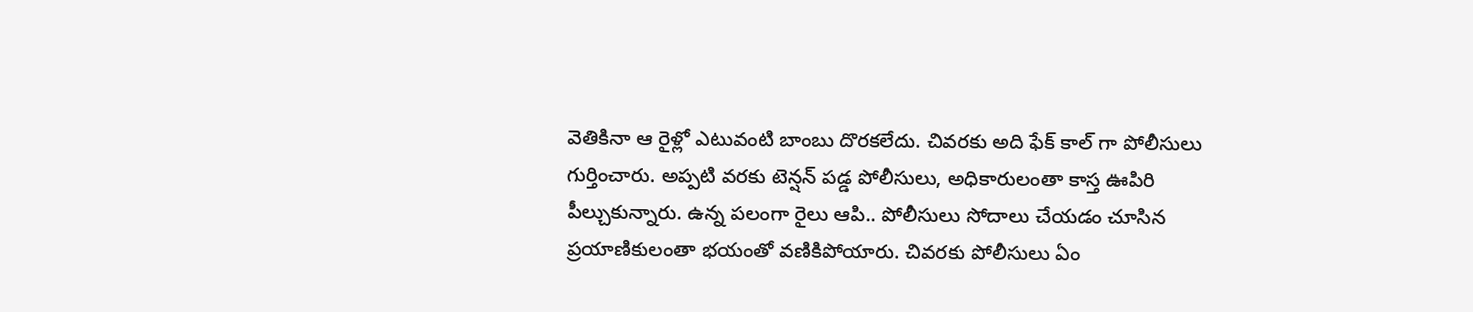వెతికినా ఆ రైళ్లో ఎటువంటి బాంబు దొరకలేదు. చివరకు అది ఫేక్ కాల్ గా పోలీసులు గుర్తించారు. అప్పటి వరకు టెన్షన్ పడ్డ పోలీసులు, అధికారులంతా కాస్త ఊపిరి పీల్చుకున్నారు. ఉన్న పలంగా రైలు ఆపి.. పోలీసులు సోదాలు చేయడం చూసిన ప్రయాణికులంతా భయంతో వణికిపోయారు. చివరకు పోలీసులు ఏం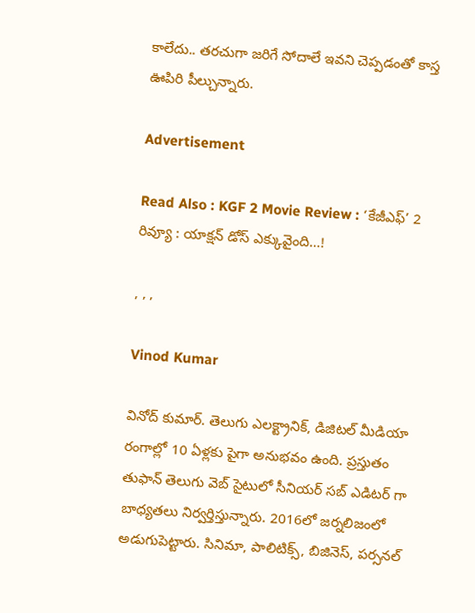కాలేదు.. తరచుగా జరిగే సోదాలే ఇవని చెప్పడంతో కాస్త ఊపిరి పీల్చున్నారు.

Advertisement

Read Also : KGF 2 Movie Review : ‘కేజీఎఫ్‌’ 2 రివ్యూ : యాక్షన్ డోస్ ఎక్కువైంది…!

, , ,

Vinod Kumar

వినోద్ కుమార్. తెలుగు ఎలక్ట్రానిక్, డిజిటల్ మీడియా రంగాల్లో 10 ఏళ్లకు పైగా అనుభవం ఉంది. ప్రస్తుతం తుఫాన్ తెలుగు వెబ్ సైటులో సీనియర్ సబ్ ఎడిటర్ గా బాధ్యతలు నిర్వర్తిస్తున్నారు. 2016లో జర్నలిజంలో అడుగుపెట్టారు. సినిమా, పాలిటిక్స్, బిజినెస్, పర్సనల్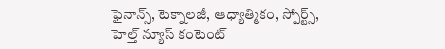ఫైనాన్స్, టెక్నాలజీ, ఆధ్యాత్మికం, స్పోర్ట్స్, హెల్త్ న్యూస్ కంటెంట్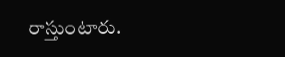రాస్తుంటారు.